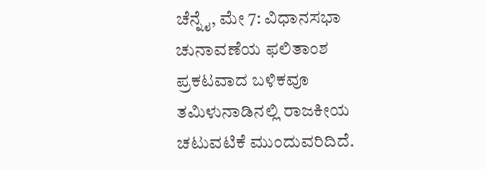ಚೆನ್ನೈ, ಮೇ 7: ವಿಧಾನಸಭಾ ಚುನಾವಣೆಯ ಫಲಿತಾಂಶ ಪ್ರಕಟವಾದ ಬಳಿಕವೂ ತಮಿಳುನಾಡಿನಲ್ಲಿ ರಾಜಕೀಯ ಚಟುವಟಿಕೆ ಮುಂದುವರಿದಿದೆ.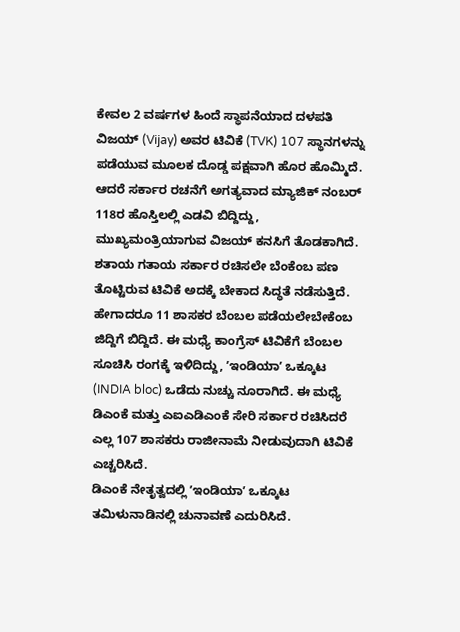ಕೇವಲ 2 ವರ್ಷಗಳ ಹಿಂದೆ ಸ್ಥಾಪನೆಯಾದ ದಳಪತಿ ವಿಜಯ್ (Vijay) ಅವರ ಟಿವಿಕೆ (TVK) 107 ಸ್ಥಾನಗಳನ್ನು ಪಡೆಯುವ ಮೂಲಕ ದೊಡ್ಡ ಪಕ್ಷವಾಗಿ ಹೊರ ಹೊಮ್ಮಿದೆ. ಆದರೆ ಸರ್ಕಾರ ರಚನೆಗೆ ಅಗತ್ಯವಾದ ಮ್ಯಾಜಿಕ್ ನಂಬರ್ 118ರ ಹೊಸ್ತಿಲಲ್ಲಿ ಎಡವಿ ಬಿದ್ದಿದ್ದು, ಮುಖ್ಯಮಂತ್ರಿಯಾಗುವ ವಿಜಯ್ ಕನಸಿಗೆ ತೊಡಕಾಗಿದೆ. ಶತಾಯ ಗತಾಯ ಸರ್ಕಾರ ರಚಿಸಲೇ ಬೆಂಕೆಂಬ ಪಣ ತೊಟ್ಟಿರುವ ಟಿವಿಕೆ ಅದಕ್ಕೆ ಬೇಕಾದ ಸಿದ್ಧತೆ ನಡೆಸುತ್ತಿದೆ. ಹೇಗಾದರೂ 11 ಶಾಸಕರ ಬೆಂಬಲ ಪಡೆಯಲೇಬೇಕೆಂಬ ಜಿದ್ದಿಗೆ ಬಿದ್ದಿದೆ. ಈ ಮಧ್ಯೆ ಕಾಂಗ್ರೆಸ್ ಟಿವಿಕೆಗೆ ಬೆಂಬಲ ಸೂಚಿಸಿ ರಂಗಕ್ಕೆ ಇಳಿದಿದ್ದು, ʼಇಂಡಿಯಾʼ ಒಕ್ಕೂಟ (INDIA bloc) ಒಡೆದು ನುಚ್ಚು ನೂರಾಗಿದೆ. ಈ ಮಧ್ಯೆ ಡಿಎಂಕೆ ಮತ್ತು ಎಐಎಡಿಎಂಕೆ ಸೇರಿ ಸರ್ಕಾರ ರಚಿಸಿದರೆ ಎಲ್ಲ 107 ಶಾಸಕರು ರಾಜೀನಾಮೆ ನೀಡುವುದಾಗಿ ಟಿವಿಕೆ ಎಚ್ಚರಿಸಿದೆ.
ಡಿಎಂಕೆ ನೇತೃತ್ವದಲ್ಲಿ ʼಇಂಡಿಯಾʼ ಒಕ್ಕೂಟ ತಮಿಳುನಾಡಿನಲ್ಲಿ ಚುನಾವಣೆ ಎದುರಿಸಿದೆ.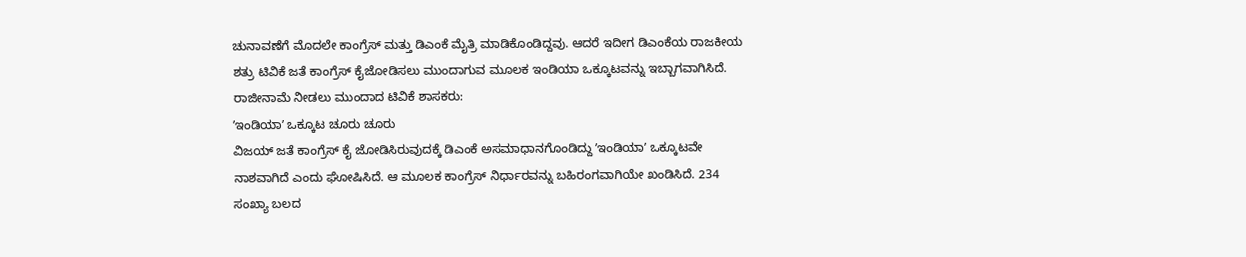ಚುನಾವಣೆಗೆ ಮೊದಲೇ ಕಾಂಗ್ರೆಸ್ ಮತ್ತು ಡಿಎಂಕೆ ಮೈತ್ರಿ ಮಾಡಿಕೊಂಡಿದ್ದವು. ಆದರೆ ಇದೀಗ ಡಿಎಂಕೆಯ ರಾಜಕೀಯ ಶತ್ರು ಟಿವಿಕೆ ಜತೆ ಕಾಂಗ್ರೆಸ್ ಕೈಜೋಡಿಸಲು ಮುಂದಾಗುವ ಮೂಲಕ ಇಂಡಿಯಾ ಒಕ್ಕೂಟವನ್ನು ಇಬ್ಬಾಗವಾಗಿಸಿದೆ.
ರಾಜೀನಾಮೆ ನೀಡಲು ಮುಂದಾದ ಟಿವಿಕೆ ಶಾಸಕರು:
ʼಇಂಡಿಯಾʼ ಒಕ್ಕೂಟ ಚೂರು ಚೂರು
ವಿಜಯ್ ಜತೆ ಕಾಂಗ್ರೆಸ್ ಕೈ ಜೋಡಿಸಿರುವುದಕ್ಕೆ ಡಿಎಂಕೆ ಅಸಮಾಧಾನಗೊಂಡಿದ್ದು ʼಇಂಡಿಯಾʼ ಒಕ್ಕೂಟವೇ ನಾಶವಾಗಿದೆ ಎಂದು ಘೋಷಿಸಿದೆ. ಆ ಮೂಲಕ ಕಾಂಗ್ರೆಸ್ ನಿರ್ಧಾರವನ್ನು ಬಹಿರಂಗವಾಗಿಯೇ ಖಂಡಿಸಿದೆ. 234 ಸಂಖ್ಯಾ ಬಲದ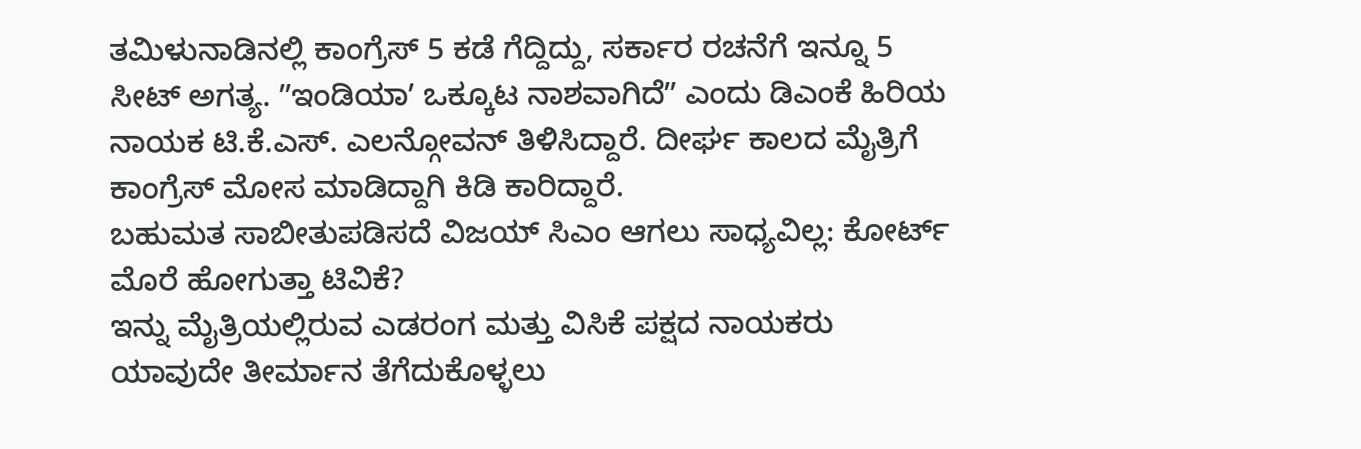ತಮಿಳುನಾಡಿನಲ್ಲಿ ಕಾಂಗ್ರೆಸ್ 5 ಕಡೆ ಗೆದ್ದಿದ್ದು, ಸರ್ಕಾರ ರಚನೆಗೆ ಇನ್ನೂ 5 ಸೀಟ್ ಅಗತ್ಯ. ʼʼಇಂಡಿಯಾʼ ಒಕ್ಕೂಟ ನಾಶವಾಗಿದೆʼʼ ಎಂದು ಡಿಎಂಕೆ ಹಿರಿಯ ನಾಯಕ ಟಿ.ಕೆ.ಎಸ್. ಎಲನ್ಗೋವನ್ ತಿಳಿಸಿದ್ದಾರೆ. ದೀರ್ಘ ಕಾಲದ ಮೈತ್ರಿಗೆ ಕಾಂಗ್ರೆಸ್ ಮೋಸ ಮಾಡಿದ್ದಾಗಿ ಕಿಡಿ ಕಾರಿದ್ದಾರೆ.
ಬಹುಮತ ಸಾಬೀತುಪಡಿಸದೆ ವಿಜಯ್ ಸಿಎಂ ಆಗಲು ಸಾಧ್ಯವಿಲ್ಲ: ಕೋರ್ಟ್ ಮೊರೆ ಹೋಗುತ್ತಾ ಟಿವಿಕೆ?
ಇನ್ನು ಮೈತ್ರಿಯಲ್ಲಿರುವ ಎಡರಂಗ ಮತ್ತು ವಿಸಿಕೆ ಪಕ್ಷದ ನಾಯಕರು ಯಾವುದೇ ತೀರ್ಮಾನ ತೆಗೆದುಕೊಳ್ಳಲು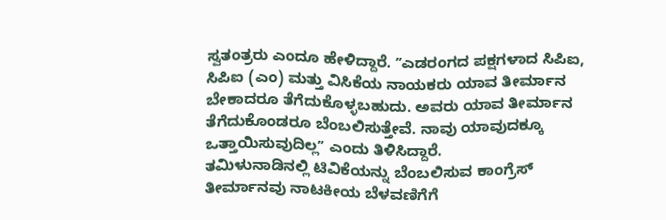ಸ್ವತಂತ್ರರು ಎಂದೂ ಹೇಳಿದ್ದಾರೆ. ʼʼಎಡರಂಗದ ಪಕ್ಷಗಳಾದ ಸಿಪಿಐ, ಸಿಪಿಐ (ಎಂ) ಮತ್ತು ವಿಸಿಕೆಯ ನಾಯಕರು ಯಾವ ತೀರ್ಮಾನ ಬೇಕಾದರೂ ತೆಗೆದುಕೊಳ್ಳಬಹುದು. ಅವರು ಯಾವ ತೀರ್ಮಾನ ತೆಗೆದುಕೊಂಡರೂ ಬೆಂಬಲಿಸುತ್ತೇವೆ. ನಾವು ಯಾವುದಕ್ಕೂ ಒತ್ತಾಯಿಸುವುದಿಲ್ಲʼʼ ಎಂದು ತಿಳಿಸಿದ್ದಾರೆ.
ತಮಿಳುನಾಡಿನಲ್ಲಿ ಟಿವಿಕೆಯನ್ನು ಬೆಂಬಲಿಸುವ ಕಾಂಗ್ರೆಸ್ ತೀರ್ಮಾನವು ನಾಟಕೀಯ ಬೆಳವಣಿಗೆಗೆ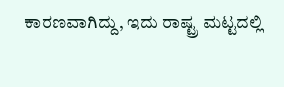ಕಾರಣವಾಗಿದ್ದು, ಇದು ರಾಷ್ಟ್ರ ಮಟ್ಟದಲ್ಲಿ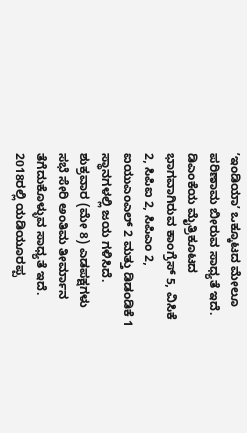ʼಇಂಡಿಯಾʼ ಒಕ್ಕೂಟದ ಮೇಲೂ ಪರಿಣಾಮ ಬೀರುವ ಸಾಧ್ಯತೆ ಇದೆ. ಡಿಎಂಕೆಯ ಮೈತ್ರಿಕೂಟದ ಭಾಗವಾಗಿರುವ ಕಾಂಗ್ರೆಸ್ 5, ವಿಸಿಕೆ 2, ಸಿಪಿಐ 2, ಸಿಪಿಎಂ 2, ಐಯುಎಂಎಲ್ 2 ಮತ್ತು ಡಿಡಂಡಿಕೆ 1 ಸ್ಥಾನಗಳಲ್ಲಿ ಜಯ ಗಳಿಸಿದೆ. ಶುಕ್ರವಾರ (ಮೇ 8) ಎಡಪಕ್ಷಗಳು ಸಭೆ ಸೇರಿ ಅಂತಿಮ ತೀರ್ಮಾನ ತೆಗೆದುಕೊಳ್ಳುವ ಸಾಧ್ಯತೆ ಇದೆ.
2018ರಲ್ಲಿ ಯಡಿಯೂರಪ್ಪ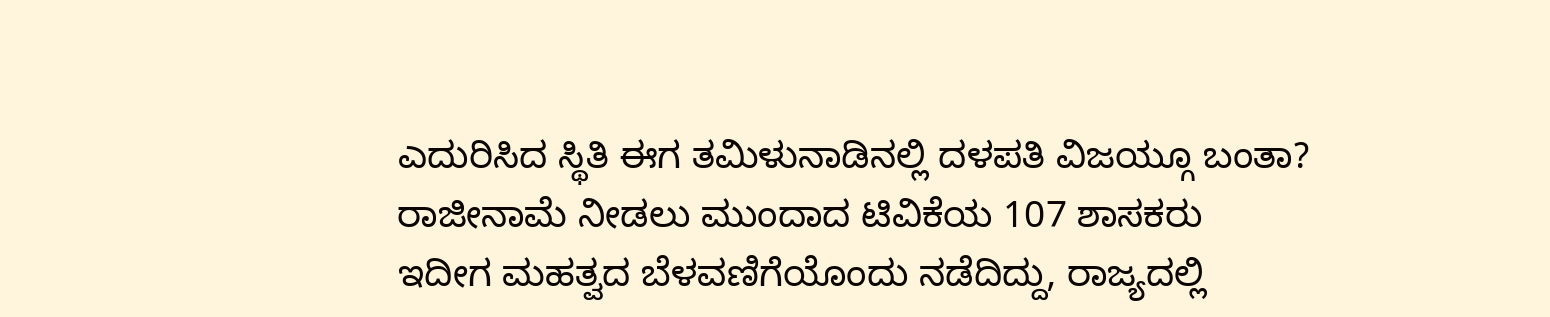ಎದುರಿಸಿದ ಸ್ಥಿತಿ ಈಗ ತಮಿಳುನಾಡಿನಲ್ಲಿ ದಳಪತಿ ವಿಜಯ್ಗೂ ಬಂತಾ?
ರಾಜೀನಾಮೆ ನೀಡಲು ಮುಂದಾದ ಟಿವಿಕೆಯ 107 ಶಾಸಕರು
ಇದೀಗ ಮಹತ್ವದ ಬೆಳವಣಿಗೆಯೊಂದು ನಡೆದಿದ್ದು, ರಾಜ್ಯದಲ್ಲಿ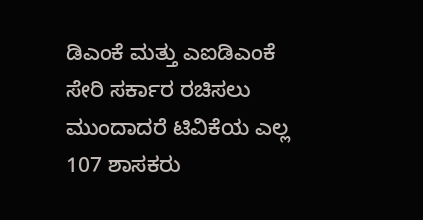ಡಿಎಂಕೆ ಮತ್ತು ಎಐಡಿಎಂಕೆ ಸೇರಿ ಸರ್ಕಾರ ರಚಿಸಲು ಮುಂದಾದರೆ ಟಿವಿಕೆಯ ಎಲ್ಲ 107 ಶಾಸಕರು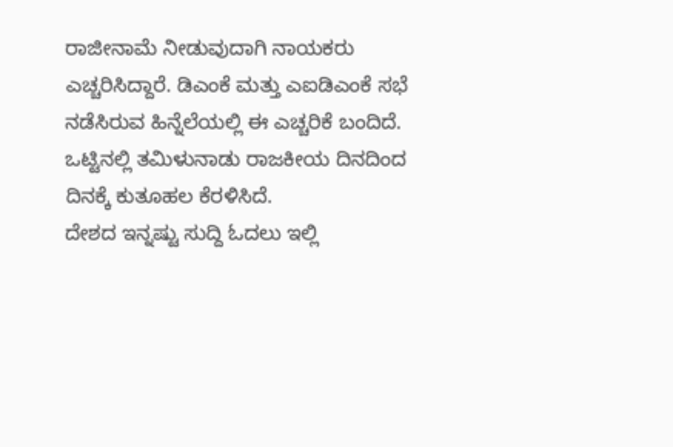ರಾಜೀನಾಮೆ ನೀಡುವುದಾಗಿ ನಾಯಕರು ಎಚ್ಚರಿಸಿದ್ದಾರೆ. ಡಿಎಂಕೆ ಮತ್ತು ಎಐಡಿಎಂಕೆ ಸಭೆ ನಡೆಸಿರುವ ಹಿನ್ನೆಲೆಯಲ್ಲಿ ಈ ಎಚ್ಚರಿಕೆ ಬಂದಿದೆ. ಒಟ್ಟಿನಲ್ಲಿ ತಮಿಳುನಾಡು ರಾಜಕೀಯ ದಿನದಿಂದ ದಿನಕ್ಕೆ ಕುತೂಹಲ ಕೆರಳಿಸಿದೆ.
ದೇಶದ ಇನ್ನಷ್ಟು ಸುದ್ದಿ ಓದಲು ಇಲ್ಲಿ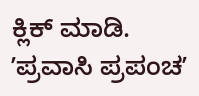ಕ್ಲಿಕ್ ಮಾಡಿ.
ʼಪ್ರವಾಸಿ ಪ್ರಪಂಚʼ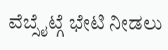ವೆಬ್ಸೈಟ್ಗೆ ಭೇಟಿ ನೀಡಲು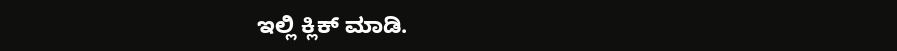ಇಲ್ಲಿ ಕ್ಲಿಕ್ ಮಾಡಿ.